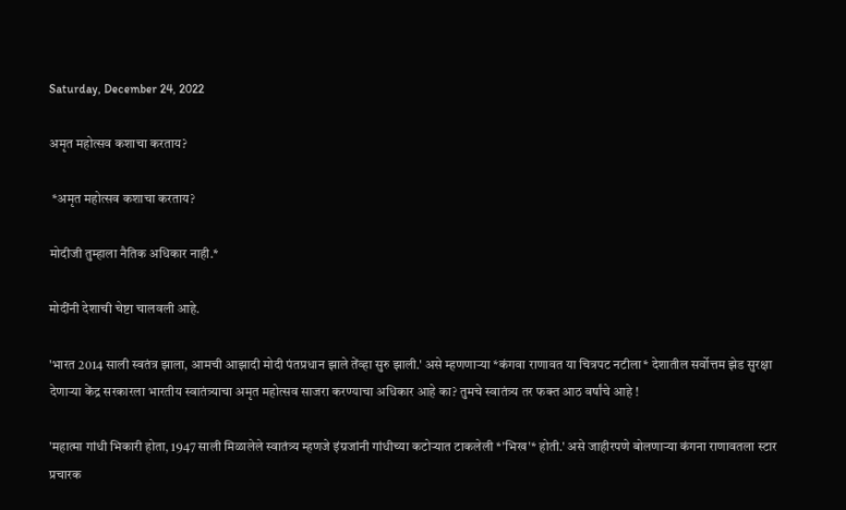Saturday, December 24, 2022

अमृत महोत्सव कशाचा करताय?

 *अमृत महोत्सव कशाचा करताय?

मोदीजी तुम्हाला नैतिक अधिकार नाही.*

मोदींनी देशाची चेष्टा चालवली आहे.

'भारत 2014 साली स्वतंत्र झाला, आमची आझादी मोदी पंतप्रधान झाले तेंव्हा सुरु झाली.' असे म्हणणाऱ्या *कंगवा राणावत या चित्रपट नटीला* देशातील सर्वोत्तम झेड सुरक्षा देणाऱ्या केंद्र सरकारला भारतीय स्वातंत्र्याचा अमृत महोत्सव साजरा करण्याचा अधिकार आहे का? तुमचे स्वातंत्र्य तर फक्त आठ वर्षांचे आहे !

'महात्मा गांधी भिकारी होता, 1947 साली मिळालेले स्वातंत्र्य म्हणजे इंग्रजांनी गांधीच्या कटोऱ्यात टाकलेली *'भिख'* होती.' असे जाहीरपणे बोलणाऱ्या कंगना राणावतला स्टार प्रचारक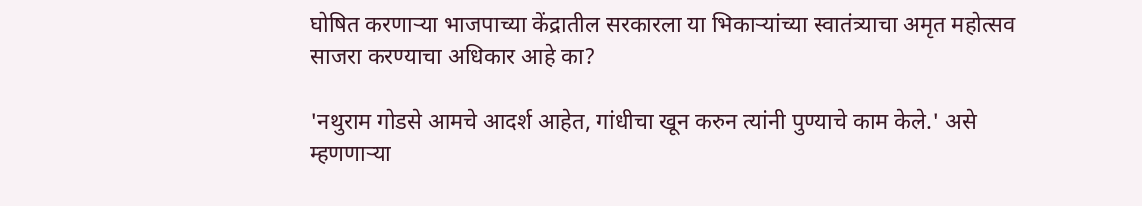घोषित करणाऱ्या भाजपाच्या केंद्रातील सरकारला या भिकाऱ्यांच्या स्वातंत्र्याचा अमृत महोत्सव साजरा करण्याचा अधिकार आहे का?

'नथुराम गोडसे आमचे आदर्श आहेत, गांधीचा खून करुन त्यांनी पुण्याचे काम केले.' असे म्हणणाऱ्या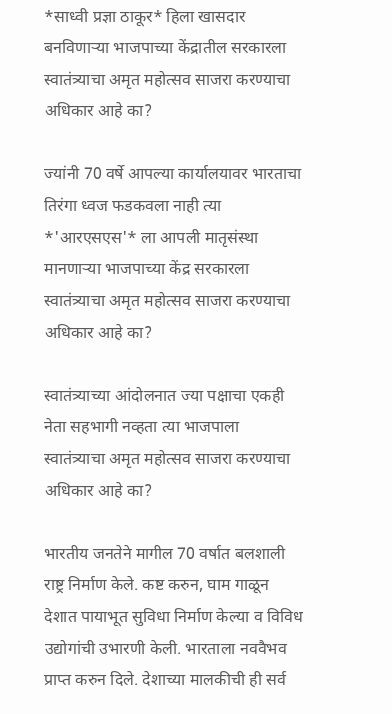*साध्वी प्रज्ञा ठाकूर* हिला खासदार बनविणाऱ्या भाजपाच्या केंद्रातील सरकारला स्वातंत्र्याचा अमृत महोत्सव साजरा करण्याचा अधिकार आहे का?

ज्यांनी 70 वर्षे आपल्या कार्यालयावर भारताचा तिरंगा ध्वज फडकवला नाही त्या *'आरएसएस'* ला आपली मातृसंस्था मानणाऱ्या भाजपाच्या केंद्र सरकारला स्वातंत्र्याचा अमृत महोत्सव साजरा करण्याचा अधिकार आहे का?

स्वातंत्र्याच्या आंदोलनात ज्या पक्षाचा एकही नेता सहभागी नव्हता त्या भाजपाला स्वातंत्र्याचा अमृत महोत्सव साजरा करण्याचा अधिकार आहे का?

भारतीय जनतेने मागील 70 वर्षात बलशाली राष्ट्र निर्माण केले. कष्ट करुन, घाम गाळून देशात पायाभूत सुविधा निर्माण केल्या व विविध उद्योगांची उभारणी केली. भारताला नववैभव प्राप्त करुन दिले. देशाच्या मालकीची ही सर्व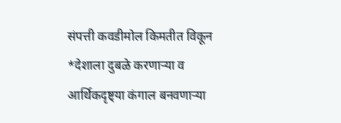संपत्ती कवडीमोल किमतीत विकून *देशाला दुबळे करणाऱ्या व आर्थिकदृष्ट्या कंगाल बनवणाऱ्या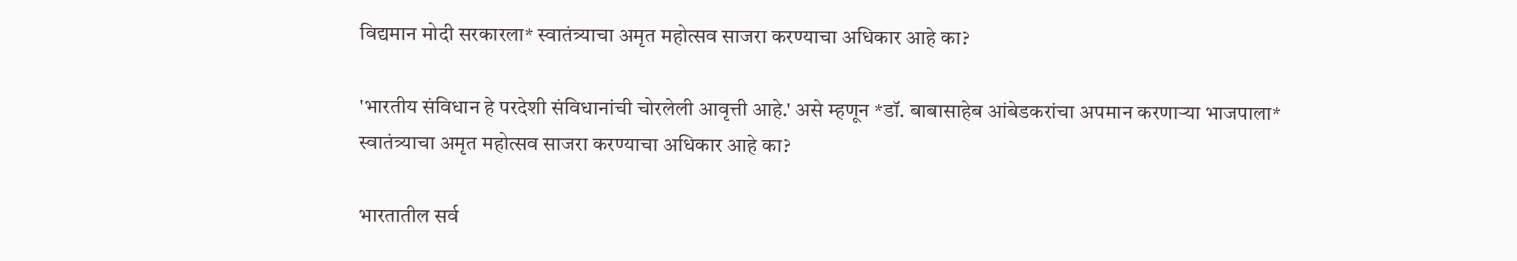विद्यमान मोदी सरकारला* स्वातंत्र्याचा अमृत महोत्सव साजरा करण्याचा अधिकार आहे का?

'भारतीय संविधान हे परदेशी संविधानांची चोरलेली आवृत्ती आहे.' असे म्हणून *डॉ. बाबासाहेब आंबेडकरांचा अपमान करणाऱ्या भाजपाला* स्वातंत्र्याचा अमृत महोत्सव साजरा करण्याचा अधिकार आहे का?

भारतातील सर्व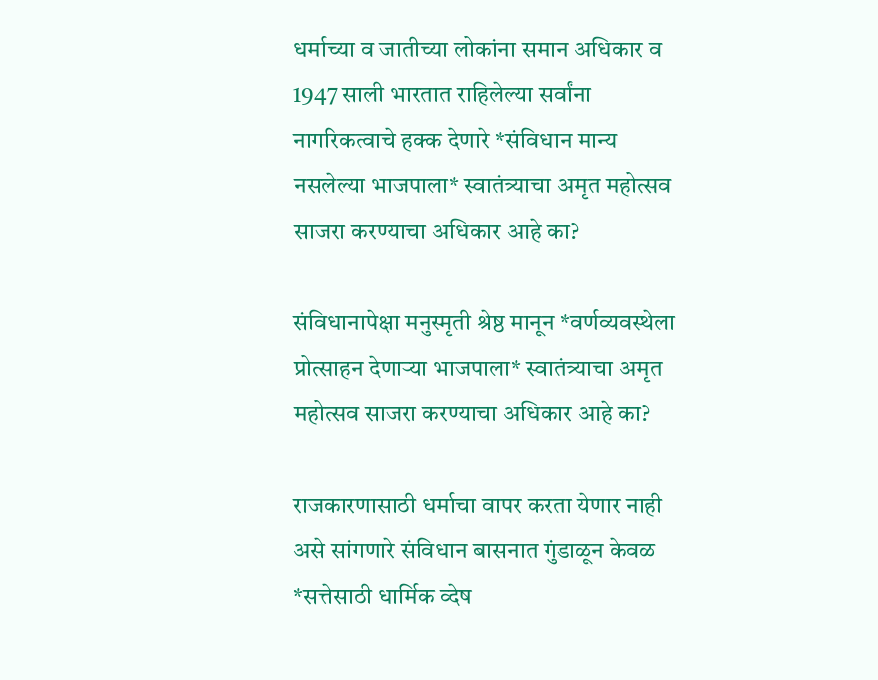धर्माच्या व जातीच्या लोकांना समान अधिकार व 1947 साली भारतात राहिलेल्या सर्वांना नागरिकत्वाचे हक्क देणारे *संविधान मान्य नसलेल्या भाजपाला* स्वातंत्र्याचा अमृत महोत्सव साजरा करण्याचा अधिकार आहे का?

संविधानापेक्षा मनुस्मृती श्रेष्ठ मानून *वर्णव्यवस्थेला प्रोत्साहन देणाऱ्या भाजपाला* स्वातंत्र्याचा अमृत महोत्सव साजरा करण्याचा अधिकार आहे का?

राजकारणासाठी धर्माचा वापर करता येणार नाही असे सांगणारे संविधान बासनात गुंडाळून केवळ *सत्तेसाठी धार्मिक व्देष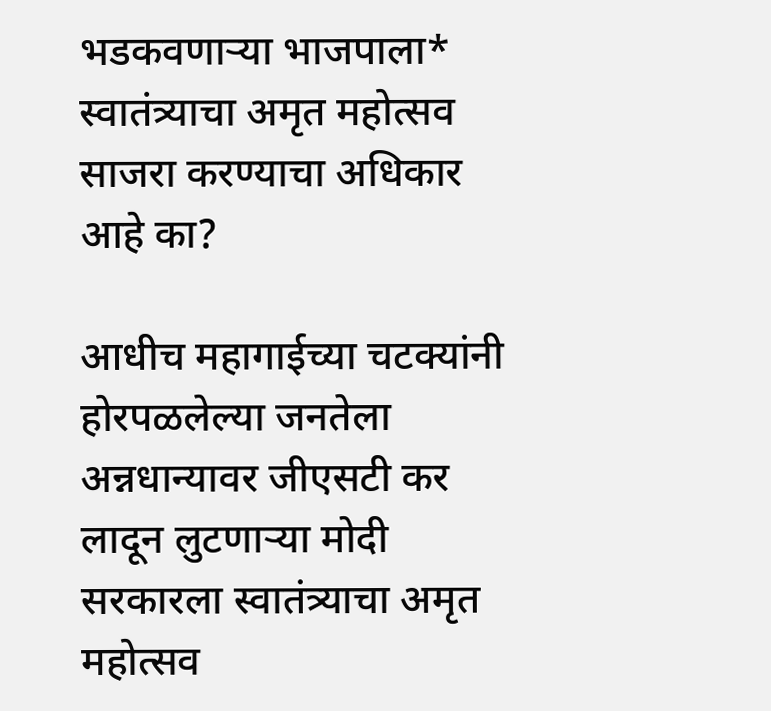भडकवणाऱ्या भाजपाला* स्वातंत्र्याचा अमृत महोत्सव साजरा करण्याचा अधिकार आहे का?

आधीच महागाईच्या चटक्यांनी होरपळलेल्या जनतेला अन्नधान्यावर जीएसटी कर लादून लुटणाऱ्या मोदी सरकारला स्वातंत्र्याचा अमृत महोत्सव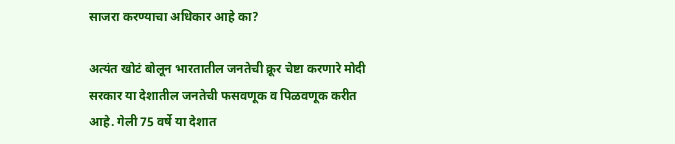साजरा करण्याचा अधिकार आहे का?

अत्यंत खोटं बोलून भारतातील जनतेची क्रूर चेष्टा करणारे मोदी सरकार या देशातील जनतेची फसवणूक व पिळवणूक करीत आहे. गेली 75 वर्षे या देशात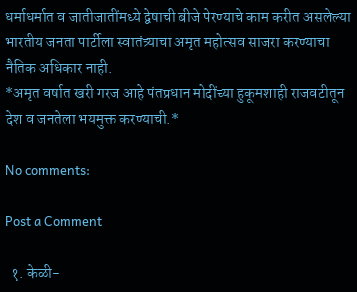धर्माधर्मात व जातीजातींमध्ये द्वेषाची बीजे पेरण्याचे काम करीत असलेल्या भारतीय जनता पार्टीला स्वातंत्र्याचा अमृत महोत्सव साजरा करण्याचा नैतिक अधिकार नाही.
*अमृत वर्षात खरी गरज आहे पंतप्रधान मोदींच्या हुकूमशाही राजवटीतून देश व जनतेला भयमुक्त करण्याची.*

No comments:

Post a Comment

  १. केळी-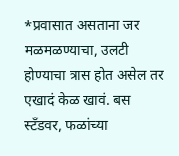*प्रवासात असताना जर मळमळण्याचा, उलटी होण्याचा त्रास होत असेल तर एखादं केळ खावं. बस स्टँडवर, फळांच्या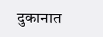दुकानात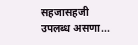सहजासहजी उपलब्ध असणा...